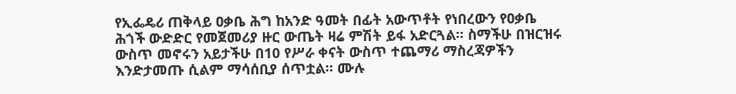የኢፌዴሪ ጠቅላይ ዐቃቤ ሕግ ከአንድ ዓመት በፊት አውጥቶት የነበረውን የዐቃቤ ሕጎች ውድድር የመጀመሪያ ዙር ውጤት ዛሬ ምሽት ይፋ አድርጓል። ስማችሁ በዝርዝሩ ውስጥ መኖሩን አይታችሁ በ10 የሥራ ቀናት ውስጥ ተጨማሪ ማስረጃዎችን እንድታመጡ ሲልም ማሳሰቢያ ሰጥቷል። ሙሉ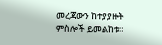መረጃውን ከተያያዙት ምስሎች ይመልከቱ።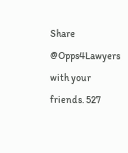Share @Opps4Lawyers with your friends. 527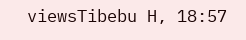viewsTibebu H, 18:57